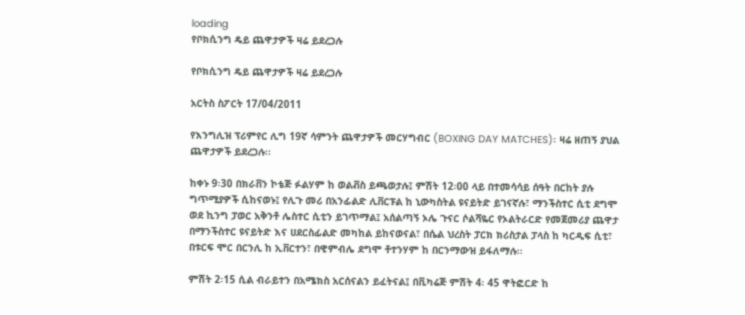loading
የቦክሲንግ ዴይ ጨዋታዎች ዛሬ ይደረጋሉ

የቦክሲንግ ዴይ ጨዋታዎች ዛሬ ይደረጋሉ

አርትስ ስፖርት 17/04/2011

የእንግሊዝ ፕሪምየር ሊግ 19ኛ ሳምንት ጨዋታዎች መርሃግብር (BOXING DAY MATCHES)፡ ዛሬ ዘጠኝ ያህል ጨዋታዎች ይደረጋሉ፡፡

ከቀኑ 9፡30 በክራቨን ኮቴጅ ፉልሃም ከ ወልቭስ ይጫወታሉ፤ ምሽት 12፡00 ላይ በተመሳሳይ ሰዓት በርከት ያሉ ግጥሚያዎች ሲከናወኑ፤ የሊጉ መሪ በአንፊልድ ሊቨርፑል ከ ኒውካስትል ዩናይትድ ይገናኛሉ፣ ማንችስተር ሲቲ ደግሞ ወደ ኪንግ ፓወር አቅንቶ ሌስተር ሲቲን ይገጥማል፤ አሰልጣኝ ኦሌ ጉናር ሶልሻዬር የኦልትራርድ የመጀመሪያ ጨዋታ በማንችስተር ዩናይትድ እና ሀደርስፊልድ መካከል ይከናወናል፣ በሴል ህረስት ፓርክ ክሪስታል ፓላስ ከ ካርዲፍ ሲቲ፣ በቱርፍ ሞር በርንሊ ከ ኢቨርተን፣ በዊምብሌ ደግሞ ቶተንሃም ከ በርንማውዝ ይፋለማሉ፡፡

ምሽት 2፡15 ሲል ብራይተን በአሜክስ አርሰናልን ይፈትናል፤ በቪካሬጅ ምሽት 4፡ 45 ዋትፎርድ ከ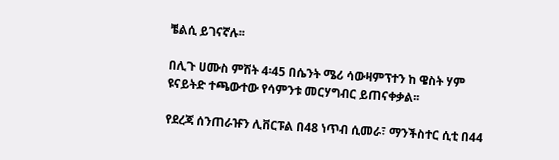ቼልሲ ይገናኛሉ፡፡

በሊጉ ሀሙስ ምሽት 4፡45 በሴንት ሜሪ ሳውዛምፕተን ከ ዌስት ሃም ዩናይትድ ተጫውተው የሳምንቱ መርሃግብር ይጠናቀቃል፡፡

የደረጃ ሰንጠራዡን ሊቨርፑል በ48 ነጥብ ሲመራ፣ ማንችስተር ሲቲ በ44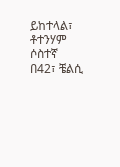ይከተላል፣ ቶተንሃም ሶስተኛ በ42፣ ቼልሲ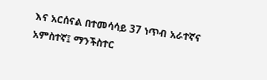እና አርሰናል በተመሳሳይ 37 ነጥብ አራተኛና አምስተኛ፤ ማንችስተር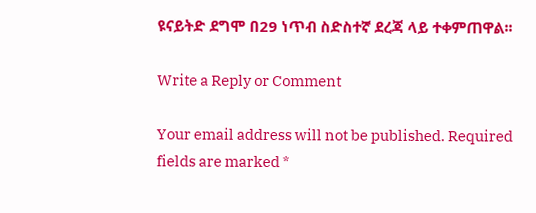ዩናይትድ ደግሞ በ29 ነጥብ ስድስተኛ ደረጃ ላይ ተቀምጠዋል፡፡

Write a Reply or Comment

Your email address will not be published. Required fields are marked *